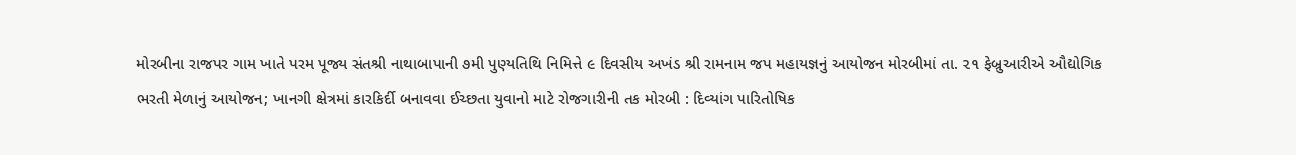મોરબીના રાજપર ગામ ખાતે પરમ પૂજ્ય સંતશ્રી નાથાબાપાની ૭મી પુણ્યતિથિ નિમિત્તે ૯ દિવસીય અખંડ શ્રી રામનામ જપ મહાયજ્ઞનું આયોજન મોરબીમાં તા. ૨૧ ફેબ્રુઆરીએ ઔદ્યોગિક ભરતી મેળાનું આયોજન; ખાનગી ક્ષેત્રમાં કારકિર્દી બનાવવા ઈચ્છતા યુવાનો માટે રોજગારીની તક મોરબી : દિવ્યાંગ પારિતોષિક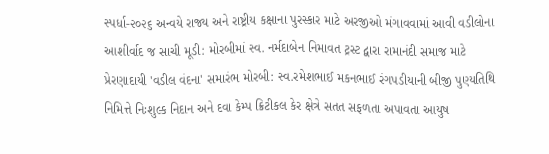સ્પર્ધા-૨૦૨૬ અન્વયે રાજ્ય અને રાષ્ટ્રીય કક્ષાના પુરસ્કાર માટે અરજીઓ મંગાવવામાં આવી વડીલોના આશીર્વાદ જ સાચી મૂડી: મોરબીમાં સ્વ. નર્મદાબેન નિમાવત ટ્રસ્ટ દ્વારા રામાનંદી સમાજ માટે પ્રેરણાદાયી 'વડીલ વંદના' સમારંભ મોરબી: સ્વ.રમેશભાઈ મકનભાઈ રંગપડીયાની બીજી પુણ્યતિથિ નિમિત્તે નિઃશુલ્ક નિદાન અને દવા કેમ્પ ક્રિટીકલ કેર ક્ષેત્રે સતત સફળતા અપાવતા આયુષ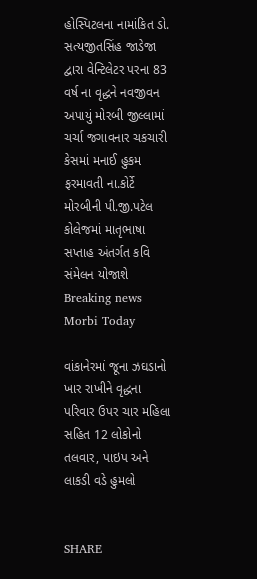હોસ્પિટલના નામાંકિત ડો. સત્યજીતસિંહ જાડેજા દ્વારા વેન્ટિલેટર પરના 83 વર્ષ ના વૃદ્ધને નવજીવન અપાયું મોરબી જીલ્લામાં ચર્ચા જગાવનાર ચકચારી કેસમાં મનાઈ હુકમ ફરમાવતી ના.કોર્ટે મોરબીની પી.જી.પટેલ કોલેજમાં માતૃભાષા સપ્તાહ અંતર્ગત કવિ સંમેલન યોજાશે
Breaking news
Morbi Today

વાંકાનેરમાં જૂના ઝઘડાનો ખાર રાખીને વૃદ્ધના પરિવાર ઉપર ચાર મહિલા સહિત 12 લોકોનો તલવાર, પાઇપ અને લાકડી વડે હુમલો


SHARE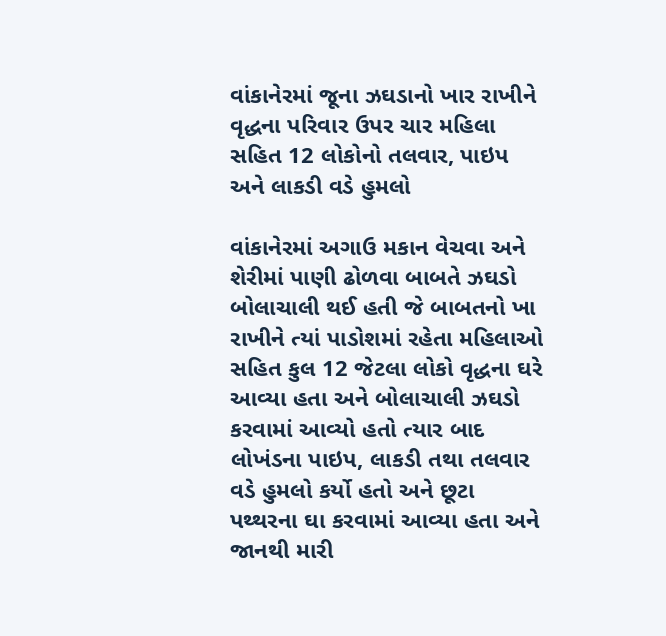વાંકાનેરમાં જૂના ઝઘડાનો ખાર રાખીને વૃદ્ધના પરિવાર ઉપર ચાર મહિલા સહિત 12 લોકોનો તલવાર, પાઇપ અને લાકડી વડે હુમલો

વાંકાનેરમાં અગાઉ મકાન વેચવા અને શેરીમાં પાણી ઢોળવા બાબતે ઝઘડો બોલાચાલી થઈ હતી જે બાબતનો ખા રાખીને ત્યાં પાડોશમાં રહેતા મહિલાઓ સહિત કુલ 12 જેટલા લોકો વૃદ્ધના ઘરે આવ્યા હતા અને બોલાચાલી ઝઘડો કરવામાં આવ્યો હતો ત્યાર બાદ લોખંડના પાઇપ, લાકડી તથા તલવાર વડે હુમલો કર્યો હતો અને છૂટા પથ્થરના ઘા કરવામાં આવ્યા હતા અને જાનથી મારી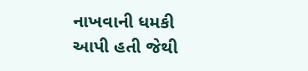નાખવાની ધમકી આપી હતી જેથી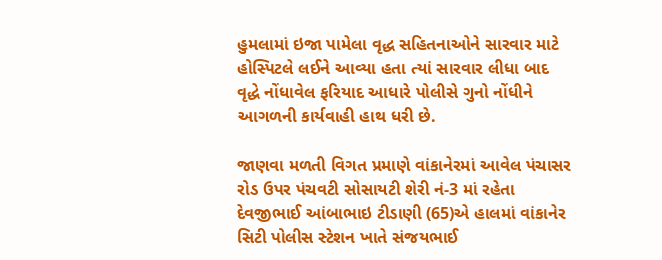હુમલામાં ઇજા પામેલા વૃદ્ધ સહિતનાઓને સારવાર માટે હોસ્પિટલે લઈને આવ્યા હતા ત્યાં સારવાર લીધા બાદ વૃદ્ધે નોંધાવેલ ફરિયાદ આધારે પોલીસે ગુનો નોંધીને આગળની કાર્યવાહી હાથ ધરી છે.

જાણવા મળતી વિગત પ્રમાણે વાંકાનેરમાં આવેલ પંચાસર રોડ ઉપર પંચવટી સોસાયટી શેરી નં-3 માં રહેતા દેવજીભાઈ આંબાભાઇ ટીડાણી (65)એ હાલમાં વાંકાનેર સિટી પોલીસ સ્ટેશન ખાતે સંજયભાઈ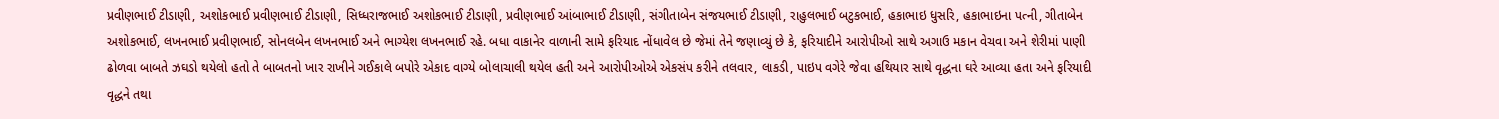પ્રવીણભાઈ ટીડાણી, અશોકભાઈ પ્રવીણભાઈ ટીડાણી, સિધ્ધરાજભાઈ અશોકભાઈ ટીડાણી, પ્રવીણભાઈ આંબાભાઈ ટીડાણી, સંગીતાબેન સંજયભાઈ ટીડાણી, રાહુલભાઈ બટુકભાઈ, હકાભાઇ ધુસરિ, હકાભાઇના પત્ની, ગીતાબેન અશોકભાઈ, લખનભાઈ પ્રવીણભાઈ, સોનલબેન લખનભાઈ અને ભાગ્યેશ લખનભાઈ રહે. બધા વાકાનેર વાળાની સામે ફરિયાદ નોંધાવેલ છે જેમાં તેને જણાવ્યું છે કે, ફરિયાદીને આરોપીઓ સાથે અગાઉ મકાન વેચવા અને શેરીમાં પાણી ઢોળવા બાબતે ઝઘડો થયેલો હતો તે બાબતનો ખાર રાખીને ગઈકાલે બપોરે એકાદ વાગ્યે બોલાચાલી થયેલ હતી અને આરોપીઓએ એકસંપ કરીને તલવાર, લાકડી, પાઇપ વગેરે જેવા હથિયાર સાથે વૃદ્ધના ઘરે આવ્યા હતા અને ફરિયાદી વૃદ્ધને તથા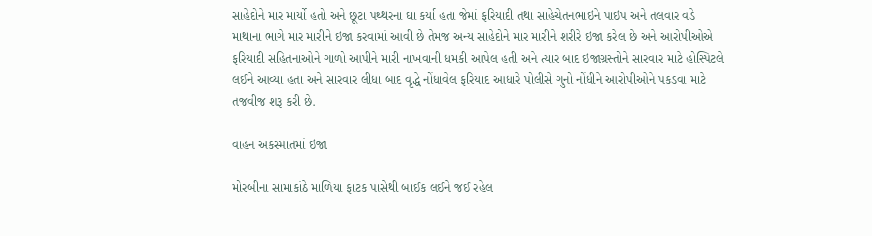સાહેદોને માર માર્યો હતો અને છૂટા પથ્થરના ઘા કર્યા હતા જેમાં ફરિયાદી તથા સાહેચેતનભાઇને પાઇપ અને તલવાર વડે માથાના ભાગે માર મારીને ઇજા કરવામાં આવી છે તેમજ અન્ય સાહેદોને માર મારીને શરીરે ઇજા કરેલ છે અને આરોપીઓએ ફરિયાદી સહિતનાઓને ગાળો આપીને મારી નાખવાની ધમકી આપેલ હતી અને ત્યાર બાદ ઇજાગ્રસ્તોને સારવાર માટે હોસ્પિટલે લઈને આવ્યા હતા અને સારવાર લીધા બાદ વૃદ્ધે નોંધાવેલ ફરિયાદ આધારે પોલીસે ગુનો નોંધીને આરોપીઓને પકડવા માટે તજવીજ શરૂ કરી છે.

વાહન અકસ્માતમાં ઇજા

મોરબીના સામાકાંઠે માળિયા ફાટક પાસેથી બાઈક લઈને જઈ રહેલ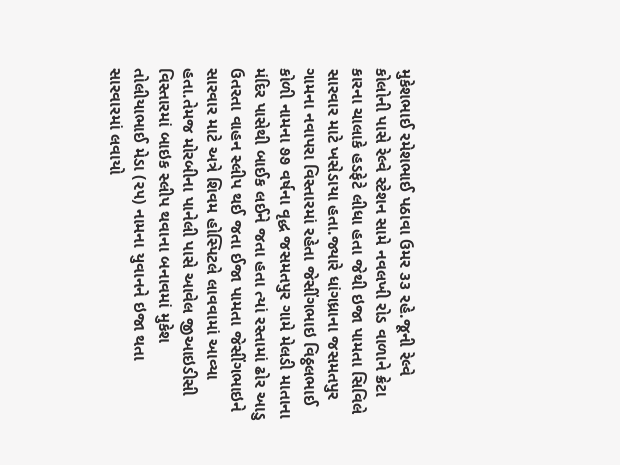મુકેશભાઈ રમેશભાઈ પઠાવા ઉમર ૩૩ રહે.જૂની રેલ્વે કોલોની પાસે રેલ્વે સ્ટેશન સામે નવલખી રોડ વાળાને ક્રેટા કારના ચાલાકે હડફેટે લીધા હતા જેથી ઇજા પામતા સિવિલે સારવાર માટે ખસેડાયા હતા.જ્યારે ધાંગધ્રાના જસમતપુર ગામના નવાપરા વિસ્તારમાં રહેતા જેસીંગભાઇ વિઠ્ઠલભાઈ કોળી નામના ૭૭ વર્ષના વૃદ્ધ જસમતપુર ગામે મેલડી માતાના મંદિર પાસેથી બાઈક લઈને જતા હતા ત્યાં રસ્તામાં ઢોર આડુ ઉતરતા વાહન સ્લીપ થઈ જતા ઈજા પામતા જેસીંગભાઇને સારવાર માટે અત્રે શિવમ હોસ્પિટલે લાવવામાં આવ્યા હતા.તેમજ મોરબીના પાનેલી પાસે આવેલ જીઆઇડીસી વિસ્તારમાં બાઇક સ્લીપ થવાના બનાવમાં મુકેશ તોલીયાભાઈ મેડા (૨૫) નામના યુવાનને ઇજા થતા સારવારમાં લવાયો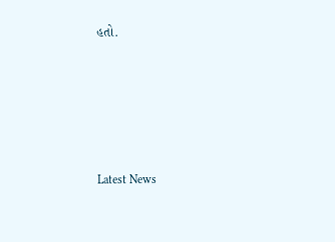હતો.








Latest News